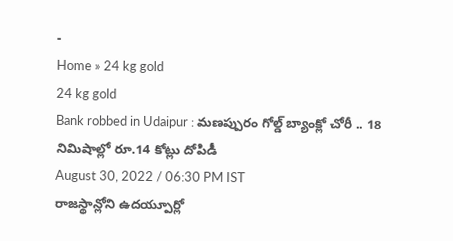-
Home » 24 kg gold
24 kg gold
Bank robbed in Udaipur : మణప్పురం గోల్డ్ బ్యాంక్లో చోరీ .. 18 నిమిషాల్లో రూ.14 కోట్లు దోపిడీ
August 30, 2022 / 06:30 PM IST
రాజస్థాన్లోని ఉదయ్పూర్లో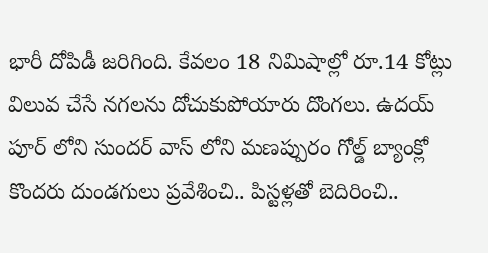భారీ దోపిడీ జరిగింది. కేవలం 18 నిమిషాల్లో రూ.14 కోట్లు విలువ చేసే నగలను దోచుకుపోయారు దొంగలు. ఉదయ్ పూర్ లోని సుందర్ వాస్ లోని మణప్పురం గోల్డ్ బ్యాంక్లో కొందరు దుండగులు ప్రవేశించి.. పిస్టళ్లతో బెదిరించి..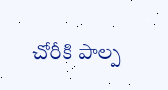చోరీకి పాల్ప